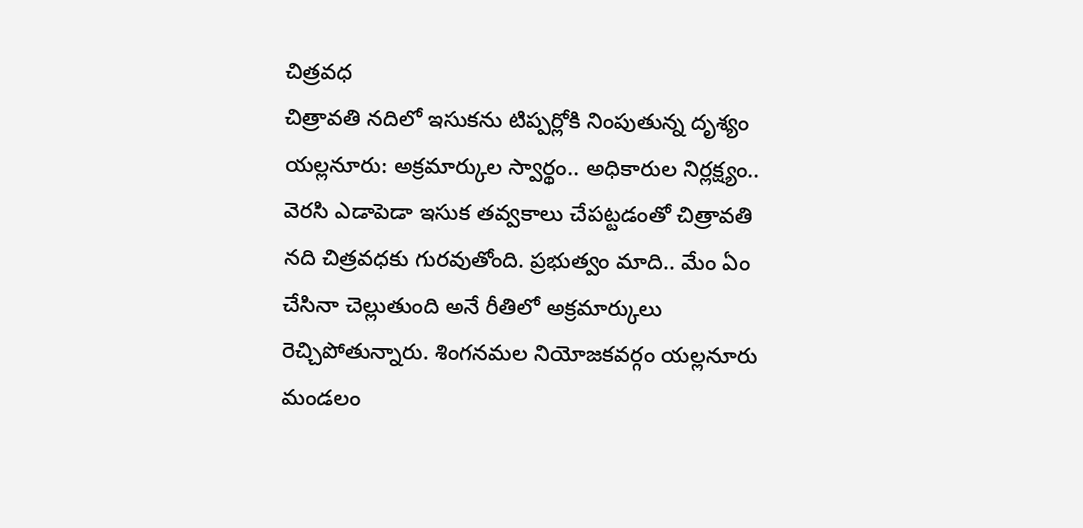చిత్రవధ
చిత్రావతి నదిలో ఇసుకను టిప్పర్లోకి నింపుతున్న దృశ్యం
యల్లనూరు: అక్రమార్కుల స్వార్థం.. అధికారుల నిర్లక్ష్యం.. వెరసి ఎడాపెడా ఇసుక తవ్వకాలు చేపట్టడంతో చిత్రావతి నది చిత్రవధకు గురవుతోంది. ప్రభుత్వం మాది.. మేం ఏం చేసినా చెల్లుతుంది అనే రీతిలో అక్రమార్కులు రెచ్చిపోతున్నారు. శింగనమల నియోజకవర్గం యల్లనూరు మండలం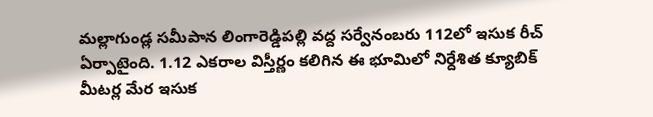మల్లాగుండ్ల సమీపాన లింగారెడ్డిపల్లి వద్ద సర్వేనంబరు 112లో ఇసుక రీచ్ ఏర్పాటైంది. 1.12 ఎకరాల విస్తీర్ణం కలిగిన ఈ భూమిలో నిర్దేశిత క్యూబిక్ మీటర్ల మేర ఇసుక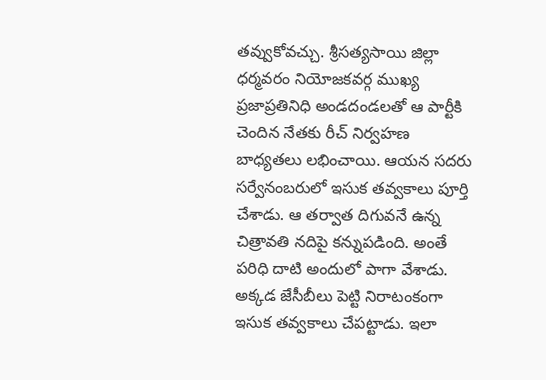తవ్వుకోవచ్చు. శ్రీసత్యసాయి జిల్లా ధర్మవరం నియోజకవర్గ ముఖ్య ప్రజాప్రతినిధి అండదండలతో ఆ పార్టీకి చెందిన నేతకు రీచ్ నిర్వహణ బాధ్యతలు లభించాయి. ఆయన సదరు సర్వేనంబరులో ఇసుక తవ్వకాలు పూర్తి చేశాడు. ఆ తర్వాత దిగువనే ఉన్న చిత్రావతి నదిపై కన్నుపడింది. అంతే పరిధి దాటి అందులో పాగా వేశాడు. అక్కడ జేసీబీలు పెట్టి నిరాటంకంగా ఇసుక తవ్వకాలు చేపట్టాడు. ఇలా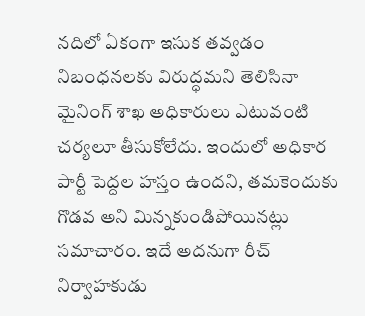నదిలో ఏకంగా ఇసుక తవ్వడం నిబంధనలకు విరుద్ధమని తెలిసినా మైనింగ్ శాఖ అధికారులు ఎటువంటి చర్యలూ తీసుకోలేదు. ఇందులో అధికార పార్టీ పెద్దల హస్తం ఉందని, తమకెందుకు గొడవ అని మిన్నకుండిపోయినట్లు సమాచారం. ఇదే అదనుగా రీచ్ నిర్వాహకుడు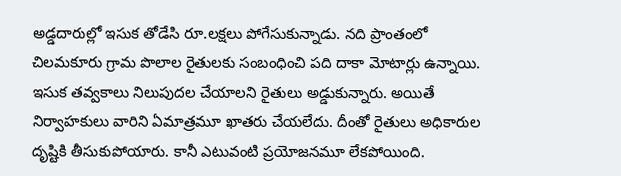అడ్డదారుల్లో ఇసుక తోడేసి రూ.లక్షలు పోగేసుకున్నాడు. నది ప్రాంతంలో చిలమకూరు గ్రామ పొలాల రైతులకు సంబంధించి పది దాకా మోటార్లు ఉన్నాయి. ఇసుక తవ్వకాలు నిలుపుదల చేయాలని రైతులు అడ్డుకున్నారు. అయితే నిర్వాహకులు వారిని ఏమాత్రమూ ఖాతరు చేయలేదు. దీంతో రైతులు అధికారుల దృష్టికి తీసుకుపోయారు. కానీ ఎటువంటి ప్రయోజనమూ లేకపోయింది.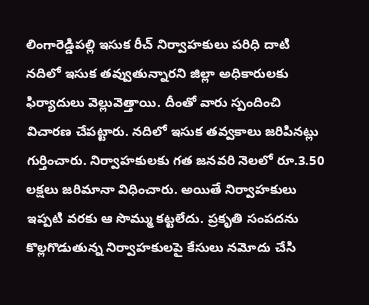లింగారెడ్డిపల్లి ఇసుక రీచ్ నిర్వాహకులు పరిధి దాటి నదిలో ఇసుక తవ్వుతున్నారని జిల్లా అధికారులకు ఫిర్యాదులు వెల్లువెత్తాయి. దీంతో వారు స్పందించి విచారణ చేపట్టారు. నదిలో ఇసుక తవ్వకాలు జరిపినట్లు గుర్తించారు. నిర్వాహకులకు గత జనవరి నెలలో రూ.3.50 లక్షలు జరిమానా విధించారు. అయితే నిర్వాహకులు ఇప్పటి వరకు ఆ సొమ్ము కట్టలేదు. ప్రకృతి సంపదను కొల్లగొడుతున్న నిర్వాహకులపై కేసులు నమోదు చేసి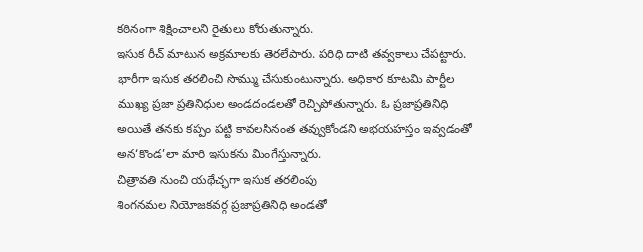కఠినంగా శిక్షించాలని రైతులు కోరుతున్నారు.
ఇసుక రీచ్ మాటున అక్రమాలకు తెరలేపారు. పరిధి దాటి తవ్వకాలు చేపట్టారు. భారీగా ఇసుక తరలించి సొమ్ము చేసుకుంటున్నారు. అధికార కూటమి పార్టీల ముఖ్య ప్రజా ప్రతినిధుల అండదండలతో రెచ్చిపోతున్నారు. ఓ ప్రజాప్రతినిధి అయితే తనకు కప్పం పట్టి కావలసినంత తవ్వుకోండని అభయహస్తం ఇవ్వడంతో అన‘కొండ’లా మారి ఇసుకను మింగేస్తున్నారు.
చిత్రావతి నుంచి యథేచ్ఛగా ఇసుక తరలింపు
శింగనమల నియోజకవర్గ ప్రజాప్రతినిధి అండతో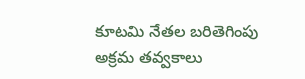కూటమి నేతల బరితెగింపు
అక్రమ తవ్వకాలు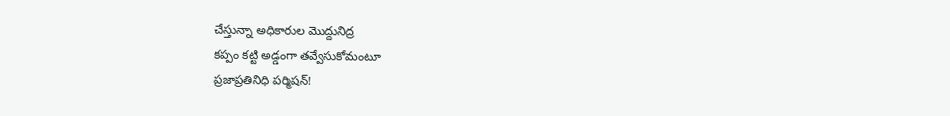చేస్తున్నా అధికారుల మొద్దునిద్ర
కప్పం కట్టి అడ్డంగా తవ్వేసుకోమంటూ
ప్రజాప్రతినిధి పర్మిషన్!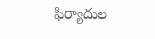ఫిర్యాదుల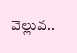వెల్లువ..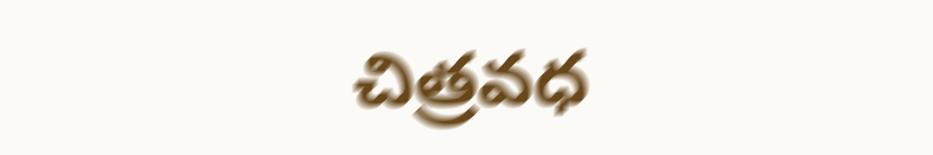చిత్రవధ